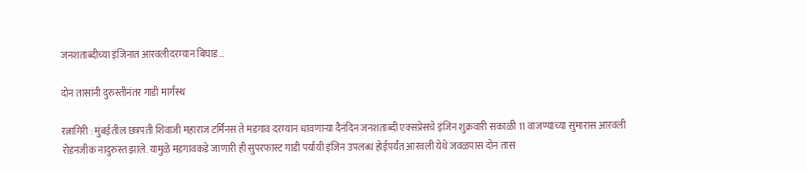जनशताब्दीच्या इंजिनात आरवलीदरम्यान बिघाड…

दोन तासांनी दुरुस्तीनंतर गाडी मार्गस्थ

रत्नागिरी : मुंबईतील छत्रपती शिवाजी महाराज टर्मिनस ते मडगाव दरम्यान धावणाऱ्या दैनंदिन जनशताब्दी एक्सप्रेसचे इंजिन शुक्रवारी सकाळी 11 वाजण्याच्या सुमारास आरवली रोडनजीक नादुरुस्त झाले. यामुळे मडगावकडे जाणारी ही सुपरफास्ट गाडी पर्यायी इंजिन उपलब्ध होईपर्यंत आरवली येथे जवळपास दोन तास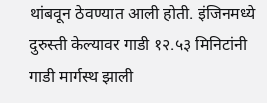थांबवून ठेवण्यात आली होती. इंजिनमध्ये दुरुस्ती केल्यावर गाडी १२.५३ मिनिटांनी गाडी मार्गस्थ झाली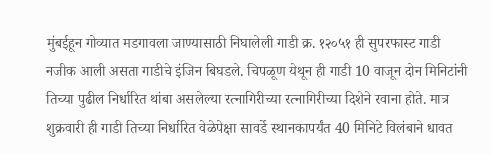मुंबईहून गोव्यात मडगावला जाण्यासाठी निघालेली गाडी क्र. १२०५१ ही सुपरफास्ट गाडी नजीक आली असता गाडीचे इंजिन बिघडले. चिपळूण येथून ही गाडी 10 वाजून दोन मिनिटांनी तिच्या पुढील निर्धारित थांबा असलेल्या रत्नागिरीच्या रत्नागिरीच्या दिशेने रवाना होते. मात्र शुक्रवारी ही गाडी तिच्या निर्धारित वेळेपेक्षा सावर्डे स्थानकापर्यंत 40 मिनिटे विलंबाने धावत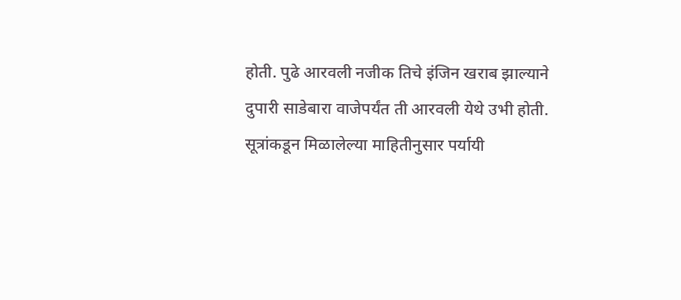होती. पुढे आरवली नजीक तिचे इंजिन खराब झाल्याने दुपारी साडेबारा वाजेपर्यंत ती आरवली येथे उभी होती. सूत्रांकडून मिळालेल्या माहितीनुसार पर्यायी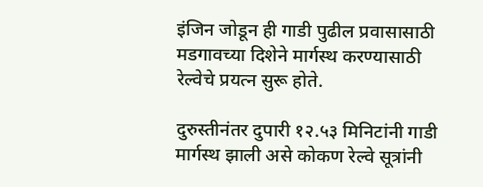इंजिन जोडून ही गाडी पुढील प्रवासासाठी मडगावच्या दिशेने मार्गस्थ करण्यासाठी रेल्वेचे प्रयत्न सुरू होते.

दुरुस्तीनंतर दुपारी १२.५३ मिनिटांनी गाडी मार्गस्थ झाली असे कोकण रेल्वे सूत्रांनी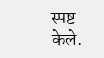स्पष्ट केले.